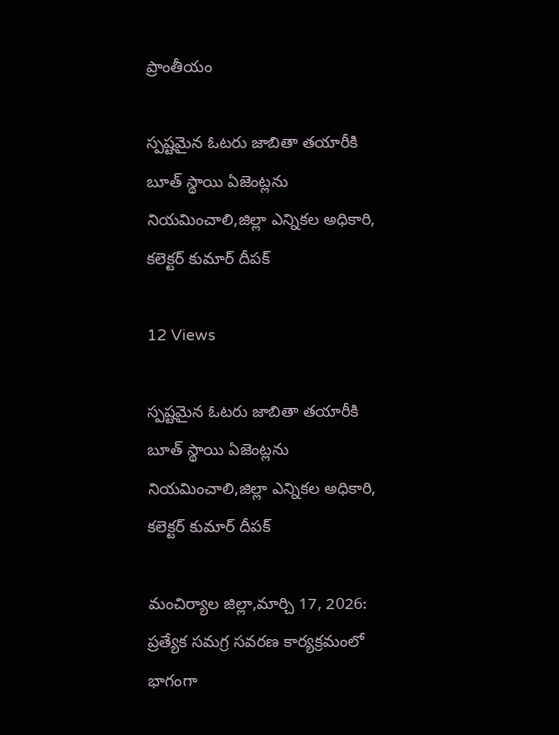ప్రాంతీయం

స్పష్టమైన ఓటరు జాబితా తయారీకి బూత్ స్థాయి ఏజెంట్లను నియమించాలి,జిల్లా ఎన్నికల అధికారి, కలెక్టర్ కుమార్ దీపక్

12 Views

స్పష్టమైన ఓటరు జాబితా తయారీకి బూత్ స్థాయి ఏజెంట్లను నియమించాలి,జిల్లా ఎన్నికల అధికారి, కలెక్టర్ కుమార్ దీపక్

మంచిర్యాల జిల్లా,మార్చి 17, 2026:
ప్రత్యేక సమగ్ర సవరణ కార్యక్రమంలో భాగంగా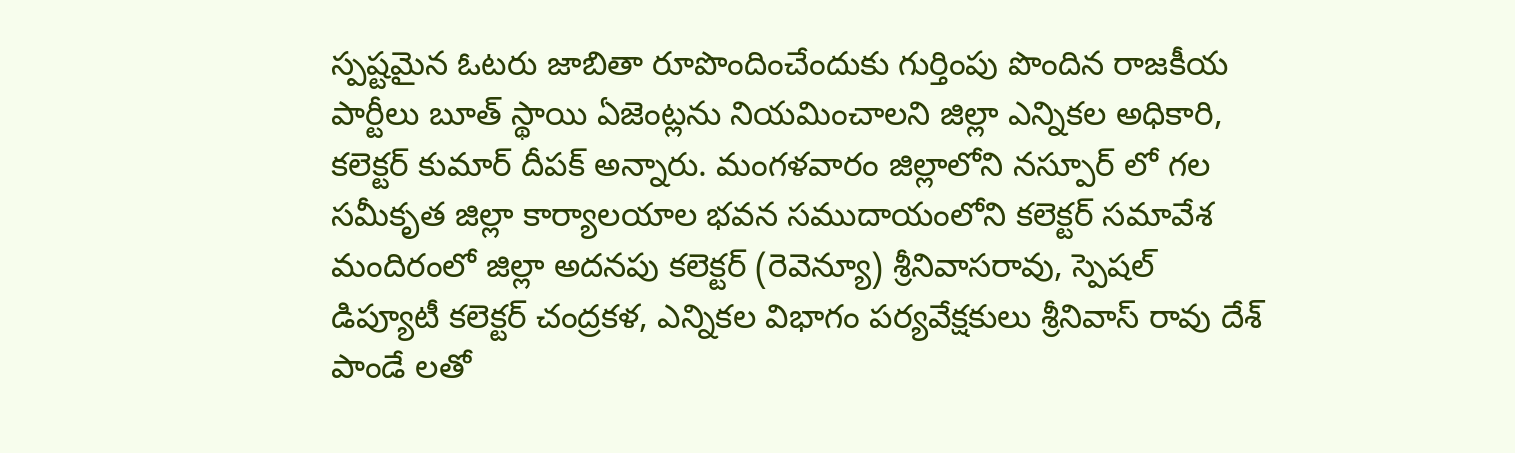స్పష్టమైన ఓటరు జాబితా రూపొందించేందుకు గుర్తింపు పొందిన రాజకీయ పార్టీలు బూత్ స్థాయి ఏజెంట్లను నియమించాలని జిల్లా ఎన్నికల అధికారి, కలెక్టర్ కుమార్ దీపక్ అన్నారు. మంగళవారం జిల్లాలోని నస్పూర్ లో గల సమీకృత జిల్లా కార్యాలయాల భవన సముదాయంలోని కలెక్టర్ సమావేశ మందిరంలో జిల్లా అదనపు కలెక్టర్ (రెవెన్యూ) శ్రీనివాసరావు, స్పెషల్ డిప్యూటీ కలెక్టర్ చంద్రకళ, ఎన్నికల విభాగం పర్యవేక్షకులు శ్రీనివాస్ రావు దేశ్ పాండే లతో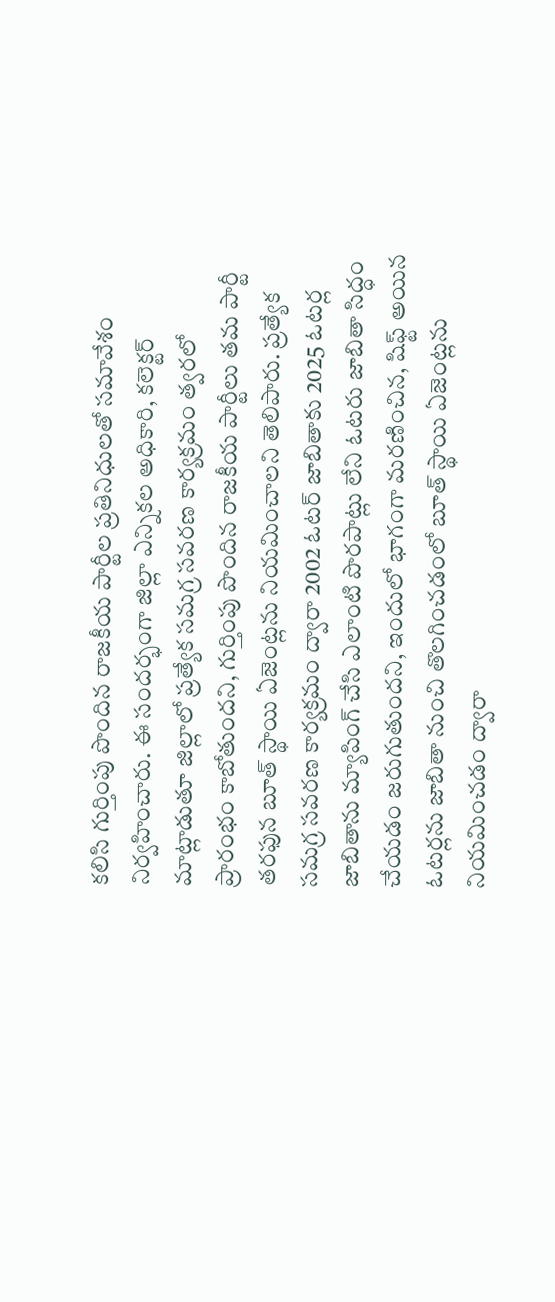కలిసి గుర్తింపు పొందిన రాజకీయ పార్టీల ప్రతినిధులతో సమావేశం నిర్వహించారు. ఈ సందర్భంగా జిల్లా ఎన్నికల అధికారి, కలెక్టర్ మాట్లాడుతూ జిల్లాలో ప్రత్యేక సమగ్ర సవరణ కార్యక్రమం త్వరలో ప్రారంభం కాబోతుందని, గుర్తింపు పొందిన రాజకీయ పార్టీలు తమ పార్టీ తరఫున బూత్ స్థాయి ఏజెంట్లను నియమించాలని తెలిపారు. ప్రత్యేక సమగ్ర సవరణ కార్యక్రమం ద్వారా 2002 ఓటర్ జాబితాకు 2025 ఓటర్ల జాబితాను మ్యాపింగ్ చేసి ఎలాంటి పొరపాట్లు లేని ఓటరు జాబితా సిద్ధం చేయడం జరుగుతుందని, ఇందులో భాగంగా మరణించిన, షిఫ్ట్ అయిన ఓటర్లను జాబితా నుంచి తొలగించడంలో బూత్ స్థాయి ఏజెంట్లను నియమించడం ద్వారా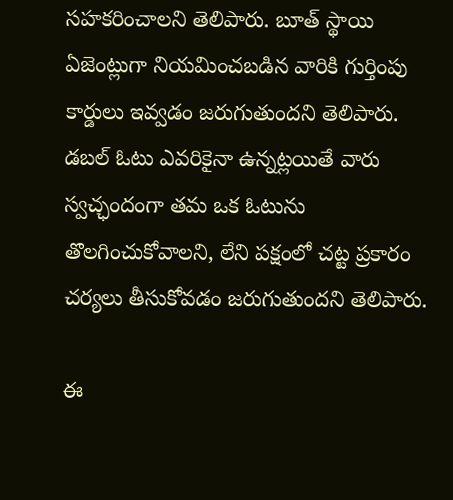సహకరించాలని తెలిపారు. బూత్ స్థాయి ఏజెంట్లుగా నియమించబడిన వారికి గుర్తింపు కార్డులు ఇవ్వడం జరుగుతుందని తెలిపారు. డబల్ ఓటు ఎవరికైనా ఉన్నట్లయితే వారు స్వచ్ఛందంగా తమ ఒక ఓటును తొలగించుకోవాలని, లేని పక్షంలో చట్ట ప్రకారం చర్యలు తీసుకోవడం జరుగుతుందని తెలిపారు.

ఈ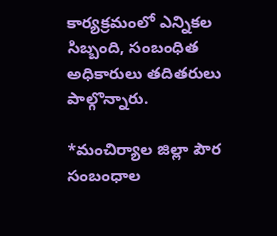కార్యక్రమంలో ఎన్నికల సిబ్బంది, సంబంధిత అధికారులు తదితరులు పాల్గొన్నారు.

*మంచిర్యాల జిల్లా పౌర సంబంధాల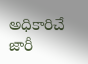అధికారిచే జారీ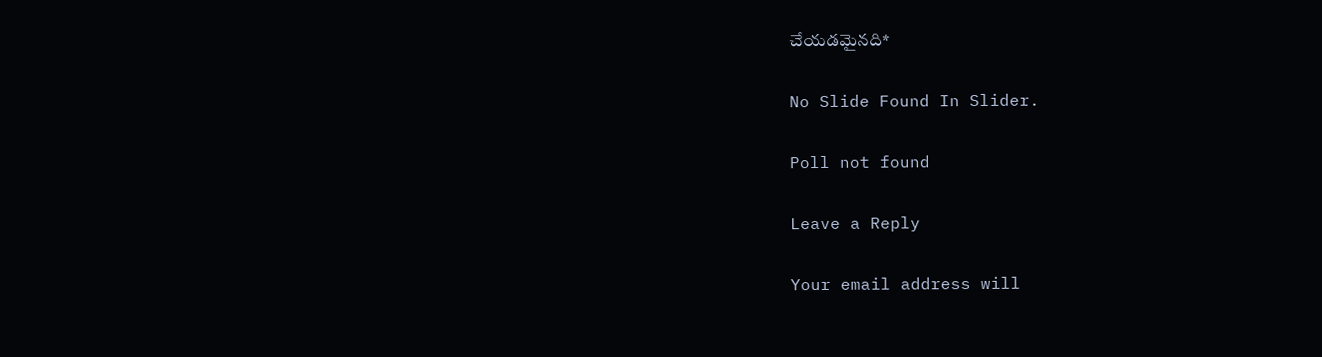చేయడమైనది*

No Slide Found In Slider.

Poll not found

Leave a Reply

Your email address will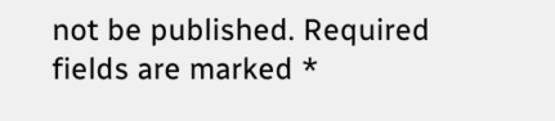not be published. Required fields are marked *